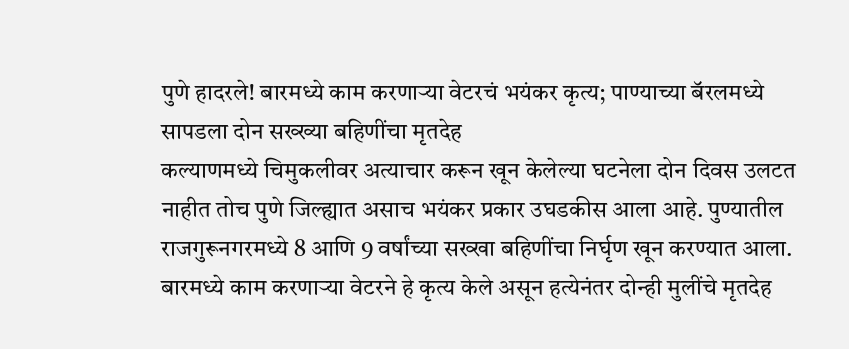पुणे हादरले! बारमध्ये काम करणाऱ्या वेटरचं भयंकर कृत्य; पाण्याच्या बॅरलमध्ये सापडला दोन सख्ख्या बहिणींचा मृतदेह
कल्याणमध्ये चिमुकलीवर अत्याचार करून खून केलेल्या घटनेला दोन दिवस उलटत नाहीत तोच पुणे जिल्ह्यात असाच भयंकर प्रकार उघडकीस आला आहे. पुण्यातील राजगुरूनगरमध्ये 8 आणि 9 वर्षांच्या सख्खा बहिणींचा निर्घृण खून करण्यात आला. बारमध्ये काम करणाऱ्या वेटरने हे कृत्य केले असून हत्येनंतर दोन्ही मुलींचे मृतदेह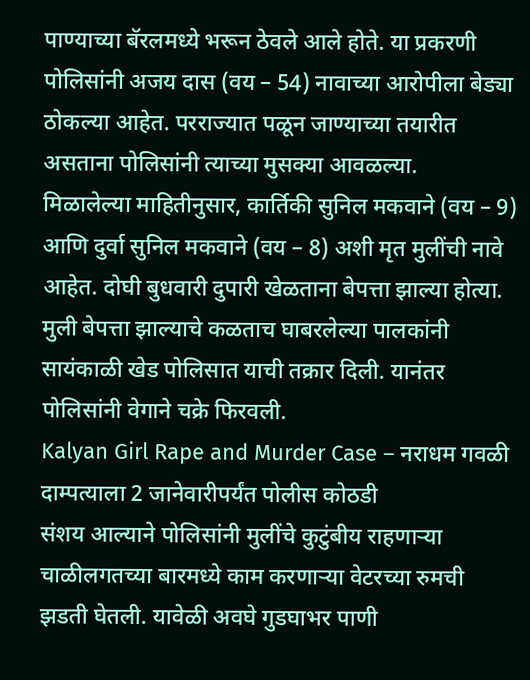पाण्याच्या बॅरलमध्ये भरून ठेवले आले होते. या प्रकरणी पोलिसांनी अजय दास (वय – 54) नावाच्या आरोपीला बेड्या ठोकल्या आहेत. परराज्यात पळून जाण्याच्या तयारीत असताना पोलिसांनी त्याच्या मुसक्या आवळल्या.
मिळालेल्या माहितीनुसार, कार्तिकी सुनिल मकवाने (वय – 9) आणि दुर्वा सुनिल मकवाने (वय – 8) अशी मृत मुलींची नावे आहेत. दोघी बुधवारी दुपारी खेळताना बेपत्ता झाल्या होत्या. मुली बेपत्ता झाल्याचे कळताच घाबरलेल्या पालकांनी सायंकाळी खेड पोलिसात याची तक्रार दिली. यानंतर पोलिसांनी वेगाने चक्रे फिरवली.
Kalyan Girl Rape and Murder Case – नराधम गवळी दाम्पत्याला 2 जानेवारीपर्यंत पोलीस कोठडी
संशय आल्याने पोलिसांनी मुलींचे कुटुंबीय राहणाऱ्या चाळीलगतच्या बारमध्ये काम करणाऱ्या वेटरच्या रुमची झडती घेतली. यावेळी अवघे गुडघाभर पाणी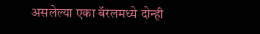असलेल्या एका बॅरलमध्ये दोन्ही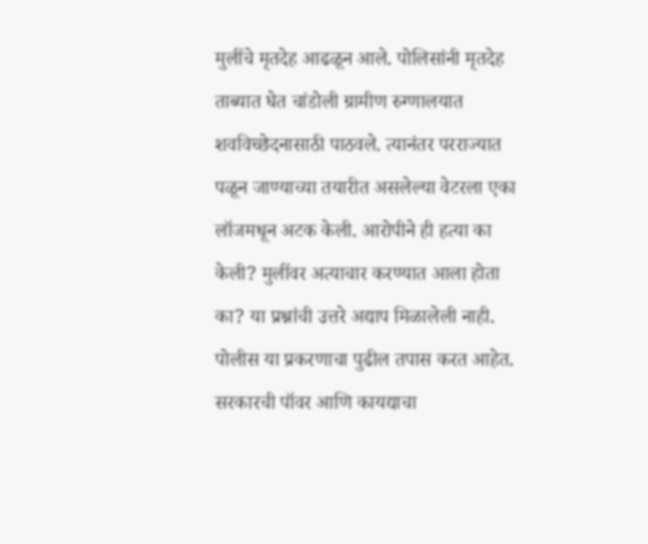मुलींचे मृतदेह आढळून आले. पोलिसांनी मृतदेह ताब्यात घेत चांडोली ग्रामीण रुग्णालयात शवविच्छेदनासाठी पाठवले. त्यानंतर परराज्यात पळून जाण्याच्या तयारीत असलेल्या वेटरला एका लॉजमधून अटक केली. आरोपीने ही हत्या का केली? मुलींवर अत्याचार करण्यात आला होता का? या प्रश्नांची उत्तरे अद्याप मिळालेली नाही. पोलीस या प्रकरणाचा पुढील तपास करत आहेत.
सरकारची पॉवर आणि कायद्याचा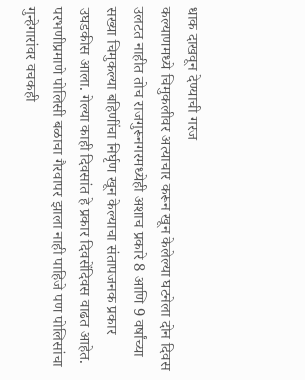धाक दाखवून देण्याची गरज
कल्याणमध्ये चिमुकलीवर अत्याचार करून खून केलेल्या घटनेला दोन दिवस उलटत नाहीत तोच राजगुरूनगरमध्येही अशाच प्रकारे 8 आणि 9 वर्षांच्या सख्या चिमुकल्या बहिणींचा निर्घृण खून केल्याचा संतापजनक प्रकार उघडकीस आला. गेल्या काही दिवसांत हे प्रकार दिवसेंदिवस वाढत आहेत. परभणीप्रमाणे पोलिसी बळाचा गैरवापर झाला नाही पाहिजे पण पोलिसांचा गुन्हेगारांवर वचकही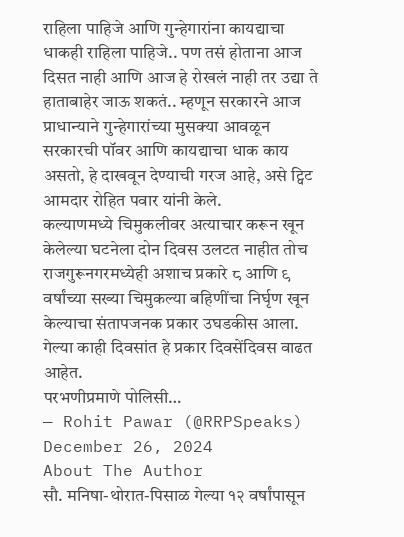राहिला पाहिजे आणि गुन्हेगारांना कायद्याचा धाकही राहिला पाहिजे.. पण तसं होताना आज दिसत नाही आणि आज हे रोखलं नाही तर उद्या ते हाताबाहेर जाऊ शकतं.. म्हणून सरकारने आज प्राधान्याने गुन्हेगारांच्या मुसक्या आवळून सरकारची पॉवर आणि कायद्याचा धाक काय असतो, हे दाखवून देण्याची गरज आहे, असे ट्विट आमदार रोहित पवार यांनी केले.
कल्याणमध्ये चिमुकलीवर अत्याचार करून खून केलेल्या घटनेला दोन दिवस उलटत नाहीत तोच राजगुरूनगरमध्येही अशाच प्रकारे ८ आणि ९ वर्षांच्या सख्या चिमुकल्या बहिणींचा निर्घृण खून केल्याचा संतापजनक प्रकार उघडकीस आला. गेल्या काही दिवसांत हे प्रकार दिवसेंदिवस वाढत आहेत.
परभणीप्रमाणे पोलिसी…
— Rohit Pawar (@RRPSpeaks) December 26, 2024
About The Author
सौ. मनिषा-थोरात-पिसाळ गेल्या १२ वर्षांपासून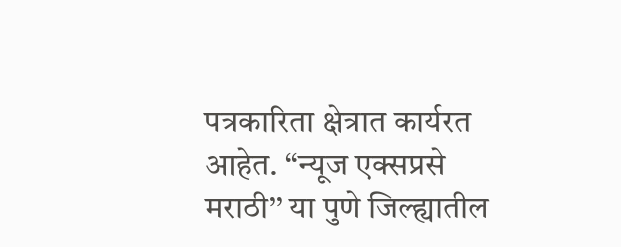पत्रकारिता क्षेत्रात कार्यरत आहेत. ‘‘न्यूज एक्सप्रसे मराठी’’ या पुणे जिल्ह्यातील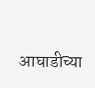आघाडीच्या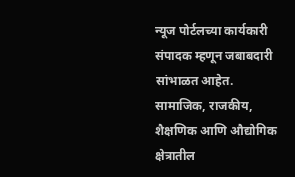न्यूज पोर्टलच्या कार्यकारी संपादक म्हणून जबाबदारी सांभाळत आहेत. सामाजिक, राजकीय, शैक्षणिक आणि औद्योगिक क्षेत्रातील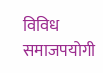विविध समाजपयोगी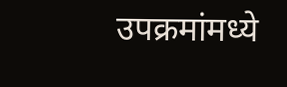उपक्रमांमध्ये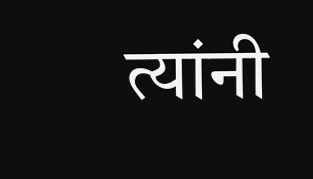त्यांनी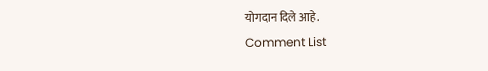योगदान दिले आहे.
Comment List